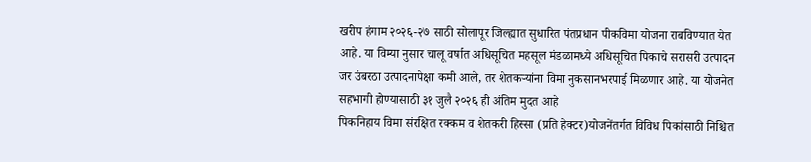खरीप हंगाम २०२६-२७ साठी सोलापूर जिल्ह्यात सुधारित पंतप्रधान पीकविमा योजना राबविण्यात येत आहे. या विम्या नुसार चालू वर्षात अधिसूचित महसूल मंडळामध्ये अधिसूचित पिकाचे सरासरी उत्पादन जर उंबरठा उत्पादनापेक्षा कमी आले, तर शेतकऱ्यांना विमा नुकसानभरपाई मिळणार आहे. या योजनेत सहभागी होण्यासाठी ३१ जुलै २०२६ ही अंतिम मुदत आहे
पिकनिहाय विमा संरक्षित रक्कम व शेतकरी हिस्सा (प्रति हेक्टर)योजनेंतर्गत विविध पिकांसाठी निश्चित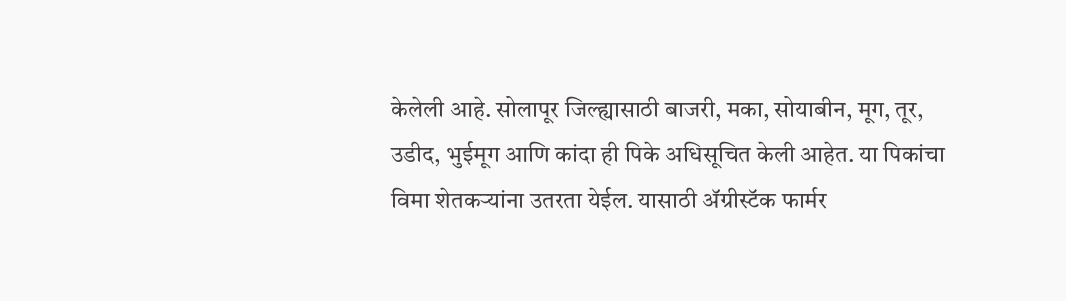केलेली आहे. सोलापूर जिल्ह्यासाठी बाजरी, मका, सोयाबीन, मूग, तूर, उडीद, भुईमूग आणि कांदा ही पिके अधिसूचित केली आहेत. या पिकांचा विमा शेतकऱ्यांना उतरता येईल. यासाठी ॲग्रीस्टॅक फार्मर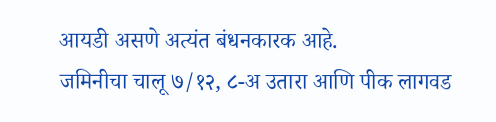आयडी असणे अत्यंत बंधनकारक आहे.
जमिनीचा चालू ७/१२, ८-अ उतारा आणि पीक लागवड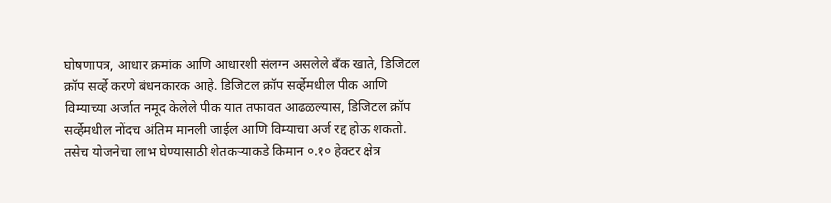घोषणापत्र, आधार क्रमांक आणि आधारशी संलग्न असलेले बँक खाते, डिजिटल क्रॉप सर्व्हे करणे बंधनकारक आहे. डिजिटल क्रॉप सर्व्हेमधील पीक आणि विम्याच्या अर्जात नमूद केलेले पीक यात तफावत आढळल्यास, डिजिटल क्रॉप सर्व्हेमधील नोंदच अंतिम मानली जाईल आणि विम्याचा अर्ज रद्द होऊ शकतो. तसेच योजनेचा लाभ घेण्यासाठी शेतकऱ्याकडे किमान ०.१० हेक्टर क्षेत्र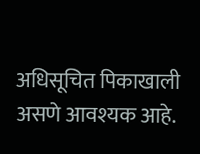अधिसूचित पिकाखाली असणे आवश्यक आहे.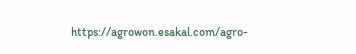https://agrowon.esakal.com/agro-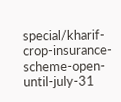special/kharif-crop-insurance-scheme-open-until-july-31